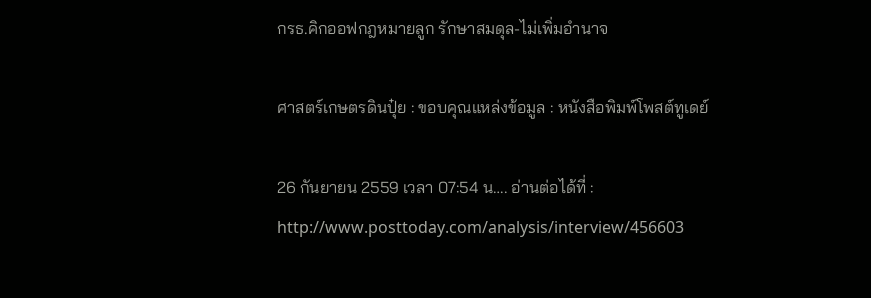กรธ.คิกออฟกฎหมายลูก รักษาสมดุล-ไม่เพิ่มอำนาจ

ศาสตร์เกษตรดินปุ๋ย : ขอบคุณแหล่งข้อมูล : หนังสือพิมพ์โพสต์ทูเดย์

26 กันยายน 2559 เวลา 07:54 น…. อ่านต่อได้ที่ : http://www.posttoday.com/analysis/interview/456603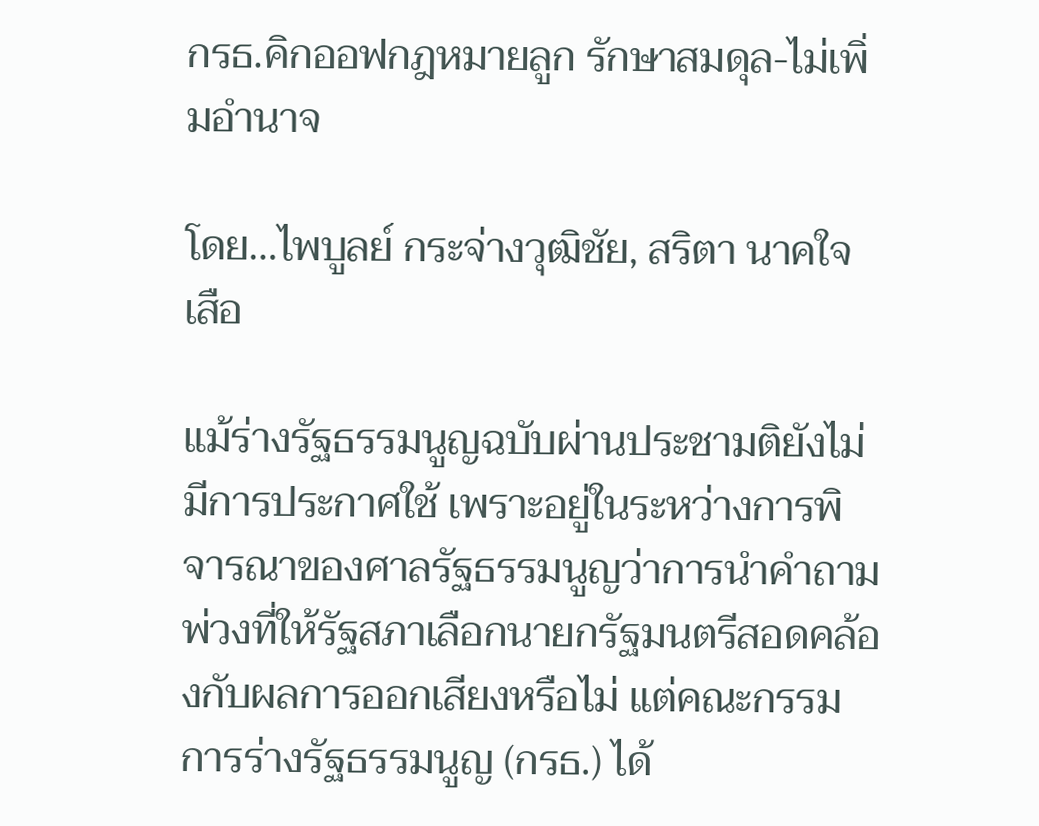กรธ.คิกออฟกฎหมายลูก รักษาสมดุล-ไม่เพิ่มอำนาจ

โดย…ไพบูลย์ กระจ่างวุฒิชัย, สริตา นาคใจเสือ

แม้ร่างรัฐธรรมนูญฉบับผ่านประชามติยังไม่มีการประกาศใช้ เพราะอยู่ในระหว่างการพิจารณาของศาลรัฐธรรมนูญว่าการนำคำถามพ่วงที่ให้รัฐสภาเลือกนายกรัฐมนตรีสอดคล้องกับผลการออกเสียงหรือไม่ แต่คณะกรรมการร่างรัฐธรรมนูญ (กรธ.) ได้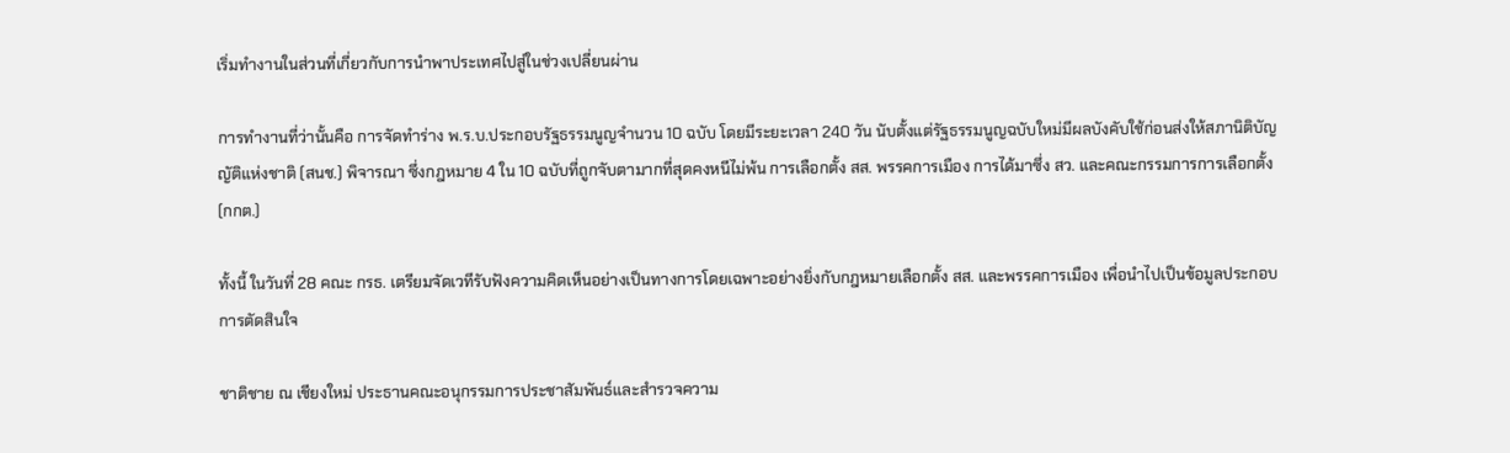เริ่มทำงานในส่วนที่เกี่ยวกับการนำพาประเทศไปสู่ในช่วงเปลี่ยนผ่าน

การทำงานที่ว่านั้นคือ การจัดทำร่าง พ.ร.บ.ประกอบรัฐธรรมนูญจำนวน 10 ฉบับ โดยมีระยะเวลา 240 วัน นับตั้งแต่รัฐธรรมนูญฉบับใหม่มีผลบังคับใช้ก่อนส่งให้สภานิติบัญญัติแห่งชาติ (สนช.) พิจารณา ซึ่งกฎหมาย 4 ใน 10 ฉบับที่ถูกจับตามากที่สุดคงหนีไม่พ้น การเลือกตั้ง สส. พรรคการเมือง การได้มาซึ่ง สว. และคณะกรรมการการเลือกตั้ง (กกต.)

ทั้งนี้ ในวันที่ 28 คณะ กรธ. เตรียมจัดเวทีรับฟังความคิดเห็นอย่างเป็นทางการโดยเฉพาะอย่างยิ่งกับกฎหมายเลือกตั้ง สส. และพรรคการเมือง เพื่อนำไปเป็นข้อมูลประกอบการตัดสินใจ

ชาติชาย ณ เชียงใหม่ ประธานคณะอนุกรรมการประชาสัมพันธ์และสำรวจความ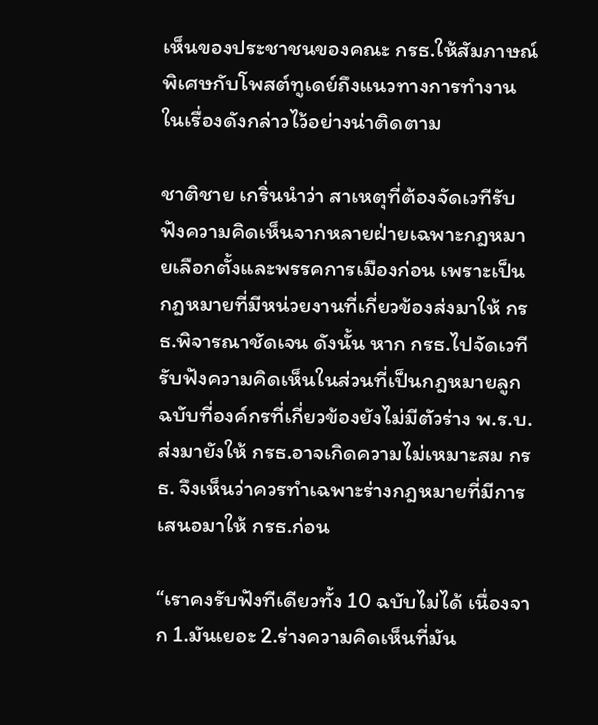เห็นของประชาชนของคณะ กรธ.ให้สัมภาษณ์พิเศษกับโพสต์ทูเดย์ถึงแนวทางการทำงานในเรื่องดังกล่าวไว้อย่างน่าติดตาม

ชาติชาย เกริ่นนำว่า สาเหตุที่ต้องจัดเวทีรับฟังความคิดเห็นจากหลายฝ่ายเฉพาะกฎหมายเลือกตั้งและพรรคการเมืองก่อน เพราะเป็นกฎหมายที่มีหน่วยงานที่เกี่ยวข้องส่งมาให้ กรธ.พิจารณาชัดเจน ดังนั้น หาก กรธ.ไปจัดเวทีรับฟังความคิดเห็นในส่วนที่เป็นกฎหมายลูกฉบับที่องค์กรที่เกี่ยวข้องยังไม่มีตัวร่าง พ.ร.บ.ส่งมายังให้ กรธ.อาจเกิดความไม่เหมาะสม กรธ. จึงเห็นว่าควรทำเฉพาะร่างกฎหมายที่มีการเสนอมาให้ กรธ.ก่อน

“เราคงรับฟังทีเดียวทั้ง 10 ฉบับไม่ได้ เนื่องจาก 1.มันเยอะ 2.ร่างความคิดเห็นที่มัน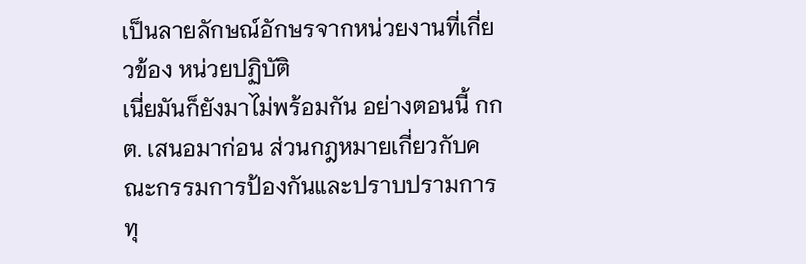เป็นลายลักษณ์อักษรจากหน่วยงานที่เกี่ยวข้อง หน่วยปฏิบัติ
เนี่ยมันก็ยังมาไม่พร้อมกัน อย่างตอนนี้ กกต. เสนอมาก่อน ส่วนกฎหมายเกี่ยวกับคณะกรรมการป้องกันและปราบปรามการทุ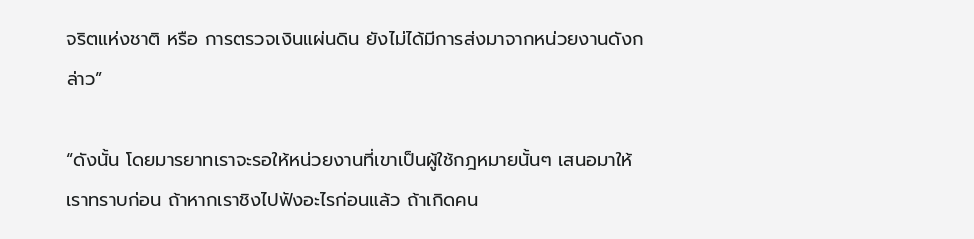จริตแห่งชาติ หรือ การตรวจเงินแผ่นดิน ยังไม่ได้มีการส่งมาจากหน่วยงานดังกล่าว”

“ดังนั้น โดยมารยาทเราจะรอให้หน่วยงานที่เขาเป็นผู้ใช้กฎหมายนั้นๆ เสนอมาให้เราทราบก่อน ถ้าหากเราชิงไปฟังอะไรก่อนแล้ว ถ้าเกิดคน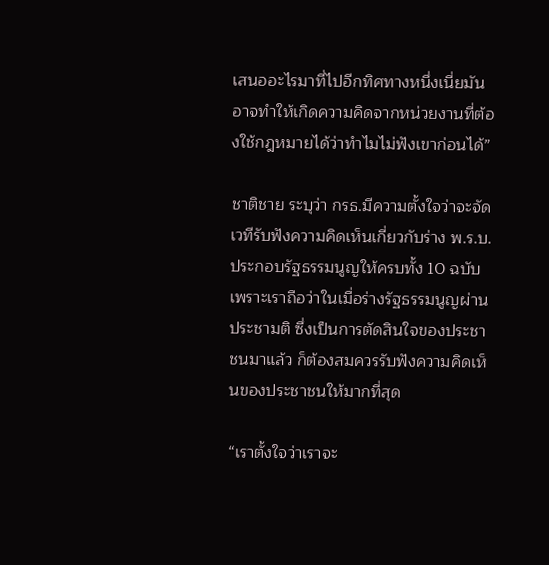เสนออะไรมาที่ไปอีกทิศทางหนึ่งเนี่ยมันอาจทำให้เกิดความคิดจากหน่วยงานที่ต้องใช้กฎหมายได้ว่าทำไมไม่ฟังเขาก่อนได้”

ชาติชาย ระบุว่า กรธ.มีความตั้งใจว่าจะจัดเวทีรับฟังความคิดเห็นเกี่ยวกับร่าง พ.ร.บ.ประกอบรัฐธรรมนูญให้ครบทั้ง 10 ฉบับ เพราะเราถือว่าในเมื่อร่างรัฐธรรมนูญผ่านประชามติ ซึ่งเป็นการตัดสินใจของประชาชนมาแล้ว ก็ต้องสมควรรับฟังความคิดเห็นของประชาชนให้มากที่สุด

“เราตั้งใจว่าเราจะ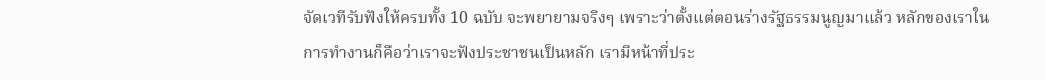จัดเวทีรับฟังให้ครบทั้ง 10 ฉบับ จะพยายามจริงๆ เพราะว่าตั้งแต่ตอนร่างรัฐธรรมนูญมาแล้ว หลักของเราในการทำงานก็คือว่าเราจะฟังประชาชนเป็นหลัก เรามีหน้าที่ประ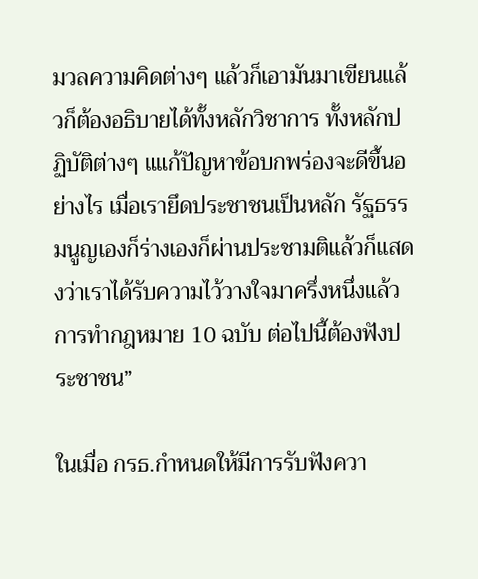มวลความคิดต่างๆ แล้วก็เอามันมาเขียนแล้วก็ต้องอธิบายได้ทั้งหลักวิชาการ ทั้งหลักปฏิบัติต่างๆ แแก้ปัญหาข้อบกพร่องจะดีขึ้นอย่างไร เมื่อเรายึดประชาชนเป็นหลัก รัฐธรรมนูญเองก็ร่างเองก็ผ่านประชามติแล้วก็แสดงว่าเราได้รับความไว้วางใจมาครึ่งหนึ่งแล้ว การทำกฎหมาย 10 ฉบับ ต่อไปนี้ต้องฟังประชาชน”

ในเมื่อ กรธ.กำหนดให้มีการรับฟังควา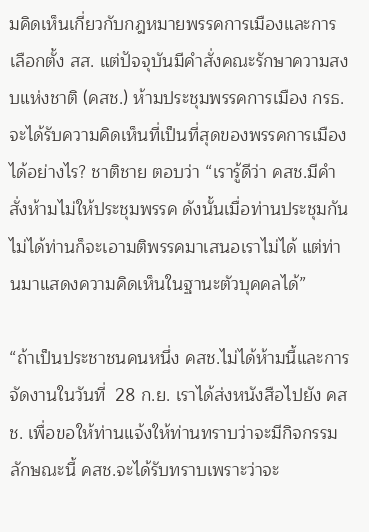มคิดเห็นเกี่ยวกับกฎหมายพรรคการเมืองและการเลือกตั้ง สส. แต่ปัจจุบันมีคำสั่งคณะรักษาความสงบแห่งชาติ (คสช.) ห้ามประชุมพรรคการเมือง กรธ.จะได้รับความคิดเห็นที่เป็นที่สุดของพรรคการเมืองได้อย่างไร? ชาติชาย ตอบว่า “เรารู้ดีว่า คสช.มีคำสั่งห้ามไม่ให้ประชุมพรรค ดังนั้นเมื่อท่านประชุมกันไม่ได้ท่านก็จะเอามติพรรคมาเสนอเราไม่ได้ แต่ท่านมาแสดงความคิดเห็นในฐานะตัวบุคคลได้”

“ถ้าเป็นประชาชนคนหนึ่ง คสช.ไม่ได้ห้ามนี้และการจัดงานในวันที่  28 ก.ย. เราได้ส่งหนังสือไปยัง คสช. เพื่อขอให้ท่านแจ้งให้ท่านทราบว่าจะมีกิจกรรมลักษณะนี้ คสช.จะได้รับทราบเพราะว่าจะ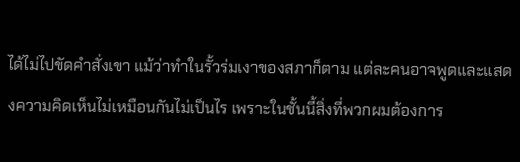ได้ไม่ไปขัดคำสั่งเขา แม้ว่าทำในรั้วร่มเงาของสภาก็ตาม แต่ละคนอาจพูดและแสดงความคิดเห็นไม่เหมือนกันไม่เป็นไร เพราะในชั้นนี้สิ่งที่พวกผมต้องการ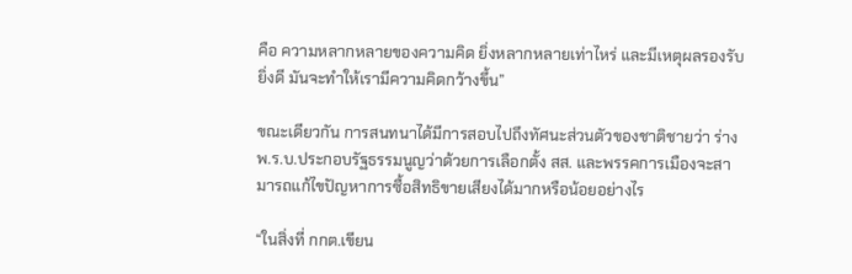คือ ความหลากหลายของความคิด ยิ่งหลากหลายเท่าไหร่ และมีเหตุผลรองรับยิ่งดี มันจะทำให้เรามีความคิดกว้างขึ้น”

ขณะเดียวกัน การสนทนาได้มีการสอบไปถึงทัศนะส่วนตัวของชาติชายว่า ร่าง พ.ร.บ.ประกอบรัฐธรรมนูญว่าด้วยการเลือกตั้ง สส. และพรรคการเมืองจะสามารถแก้ไขปัญหาการซื้อสิทธิขายเสียงได้มากหรือน้อยอย่างไร

“ในสิ่งที่ กกต.เขียน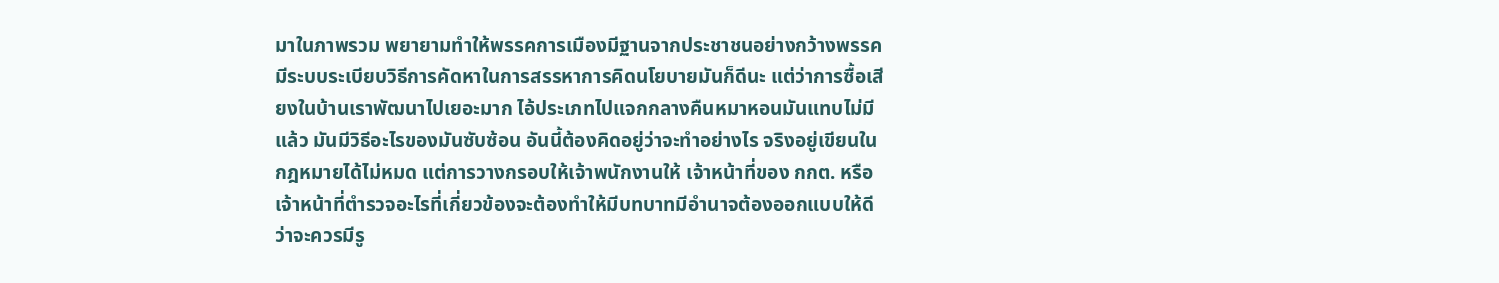มาในภาพรวม พยายามทำให้พรรคการเมืองมีฐานจากประชาชนอย่างกว้างพรรคมีระบบระเบียบวิธีการคัดหาในการสรรหาการคิดนโยบายมันก็ดีนะ แต่ว่าการซื้อเสียงในบ้านเราพัฒนาไปเยอะมาก ไอ้ประเภทไปแจกกลางคืนหมาหอนมันแทบไม่มีแล้ว มันมีวิธีอะไรของมันซับซ้อน อันนี้ต้องคิดอยู่ว่าจะทำอย่างไร จริงอยู่เขียนในกฎหมายได้ไม่หมด แต่การวางกรอบให้เจ้าพนักงานให้ เจ้าหน้าที่ของ กกต. หรือเจ้าหน้าที่ตำรวจอะไรที่เกี่ยวข้องจะต้องทำให้มีบทบาทมีอำนาจต้องออกแบบให้ดีว่าจะควรมีรู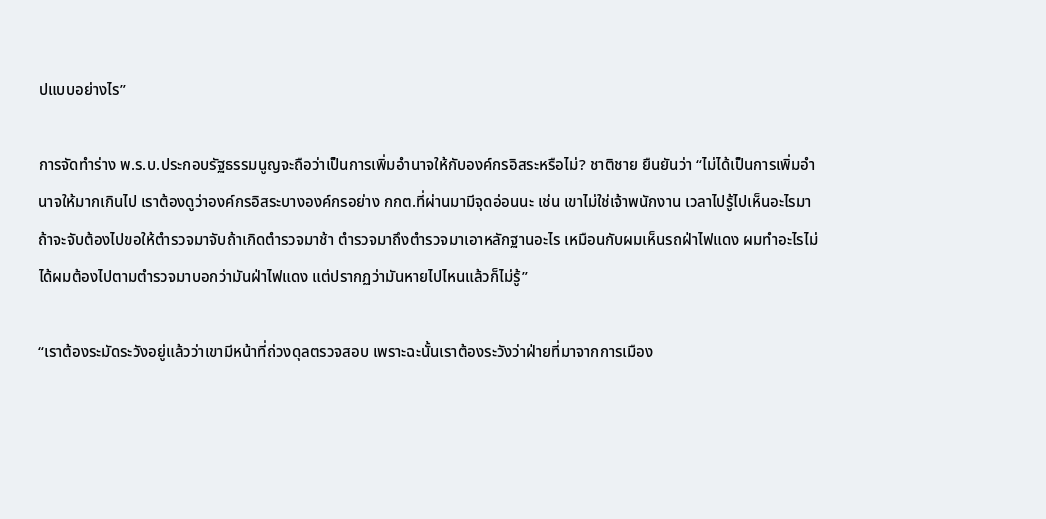ปแบบอย่างไร”

การจัดทำร่าง พ.ร.บ.ประกอบรัฐธรรมนูญจะถือว่าเป็นการเพิ่มอำนาจให้กับองค์กรอิสระหรือไม่? ชาติชาย ยืนยันว่า “ไม่ได้เป็นการเพิ่มอำนาจให้มากเกินไป เราต้องดูว่าองค์กรอิสระบางองค์กรอย่าง กกต.ที่ผ่านมามีจุดอ่อนนะ เช่น เขาไม่ใช่เจ้าพนักงาน เวลาไปรู้ไปเห็นอะไรมา ถ้าจะจับต้องไปขอให้ตำรวจมาจับถ้าเกิดตำรวจมาช้า ตำรวจมาถึงตำรวจมาเอาหลักฐานอะไร เหมือนกับผมเห็นรถฝ่าไฟแดง ผมทำอะไรไม่ได้ผมต้องไปตามตำรวจมาบอกว่ามันฝ่าไฟแดง แต่ปรากฏว่ามันหายไปไหนแล้วก็ไม่รู้”

“เราต้องระมัดระวังอยู่แล้วว่าเขามีหน้าที่ถ่วงดุลตรวจสอบ เพราะฉะนั้นเราต้องระวังว่าฝ่ายที่มาจากการเมือง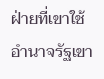ฝ่ายที่เขาใช้อำนาจรัฐเขา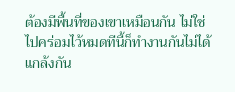ต้องมีพื้นที่ของเขาเหมือนกัน ไม่ใช่ไปคร่อมไว้หมดทีนี้ก็ทำงานกันไม่ได้แกล้งกัน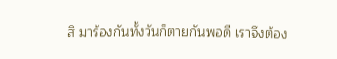สิ มาร้องกันทั้งวันก็ตายกันพอดี เราจึงต้อง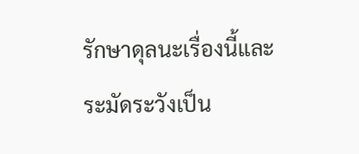รักษาดุลนะเรื่องนี้และระมัดระวังเป็น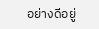อย่างดีอยู่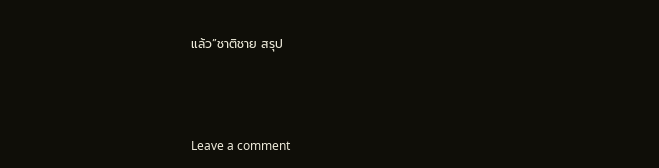แล้ว”ชาติชาย สรุป



Leave a comment